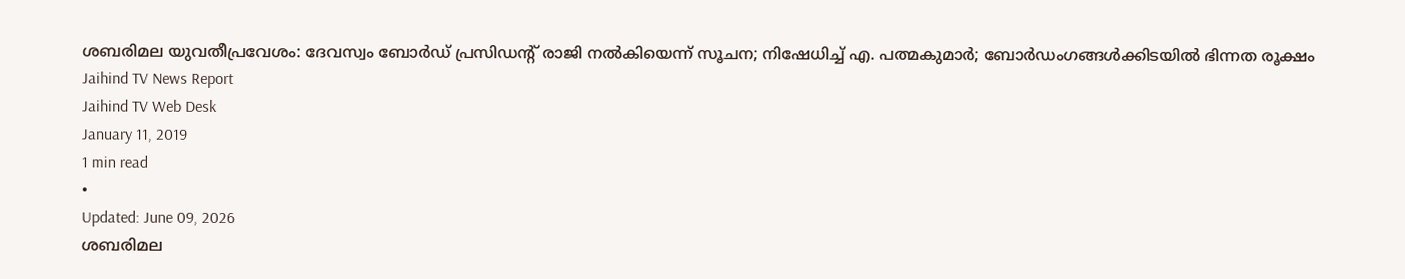ശബരിമല യുവതീപ്രവേശം: ദേവസ്വം ബോർഡ് പ്രസിഡന്റ് രാജി നൽകിയെന്ന് സൂചന; നിഷേധിച്ച് എ. പത്മകുമാർ; ബോർഡംഗങ്ങൾക്കിടയിൽ ഭിന്നത രൂക്ഷം
Jaihind TV News Report
Jaihind TV Web Desk
January 11, 2019
1 min read
•
Updated: June 09, 2026
ശബരിമല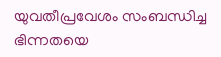യുവതീപ്രവേശം സംബന്ധിച്ച ഭിന്നതയെ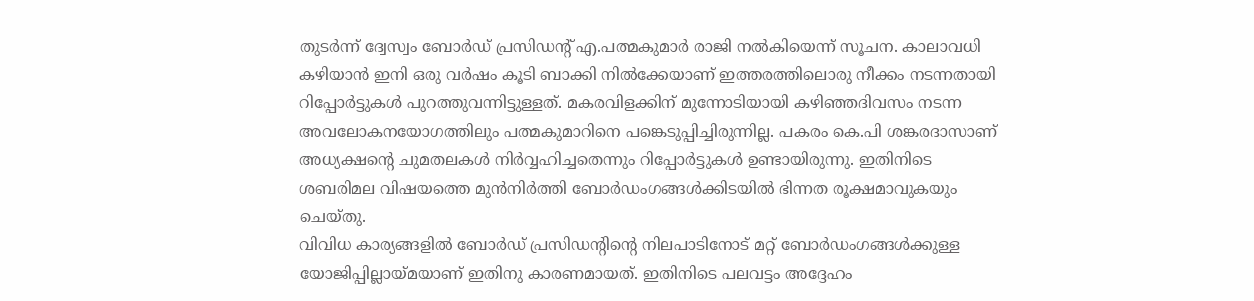തുടർന്ന് ദ്വേസ്വം ബോർഡ് പ്രസിഡന്റ് എ.പത്മകുമാർ രാജി നൽകിയെന്ന് സൂചന. കാലാവധി കഴിയാൻ ഇനി ഒരു വർഷം കൂടി ബാക്കി നിൽക്കേയാണ് ഇത്തരത്തിലൊരു നീക്കം നടന്നതായി റിപ്പോർട്ടുകൾ പുറത്തുവന്നിട്ടുള്ളത്. മകരവിളക്കിന് മുന്നോടിയായി കഴിഞ്ഞദിവസം നടന്ന അവലോകനയോഗത്തിലും പത്മകുമാറിനെ പങ്കെടുപ്പിച്ചിരുന്നില്ല. പകരം കെ.പി ശങ്കരദാസാണ് അധ്യക്ഷന്റെ ചുമതലകൾ നിർവ്വഹിച്ചതെന്നും റിപ്പോർട്ടുകൾ ഉണ്ടായിരുന്നു. ഇതിനിടെ ശബരിമല വിഷയത്തെ മുൻനിർത്തി ബോർഡംഗങ്ങൾക്കിടയിൽ ഭിന്നത രൂക്ഷമാവുകയും ചെയ്തു.
വിവിധ കാര്യങ്ങളിൽ ബോർഡ് പ്രസിഡന്റിന്റെ നിലപാടിനോട് മറ്റ് ബോർഡംഗങ്ങൾക്കുള്ള യോജിപ്പില്ലായ്മയാണ് ഇതിനു കാരണമായത്. ഇതിനിടെ പലവട്ടം അദ്ദേഹം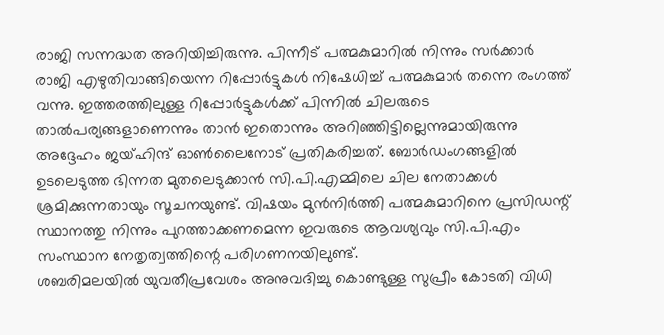രാജി സന്നദ്ധത അറിയിച്ചിരുന്നു. പിന്നീട് പത്മകുമാറിൽ നിന്നും സർക്കാർ രാജി എഴുതിവാങ്ങിയെന്ന റിപ്പോർട്ടുകൾ നിഷേധിച്ച് പത്മകുമാർ തന്നെ രംഗത്ത് വന്നു. ഇത്തരത്തിലുള്ള റിപ്പോർട്ടുകൾക്ക് പിന്നിൽ ചിലരുടെ താൽപര്യങ്ങളാണെന്നും താൻ ഇതൊന്നും അറിഞ്ഞിട്ടില്ലെന്നുമായിരുന്നു അദ്ദേഹം ജയ്ഹിന്ദ് ഓൺലൈനോട് പ്രതികരിച്ചത്. ബോർഡംഗങ്ങളിൽ ഉടലെടുത്ത ഭിന്നത മുതലെടുക്കാൻ സി.പി.എമ്മിലെ ചില നേതാക്കൾ ശ്രമിക്കുന്നതായും സൂചനയുണ്ട്. വിഷയം മുൻനിർത്തി പത്മകുമാറിനെ പ്രസിഡന്റ് സ്ഥാനത്തു നിന്നും പുറത്താക്കണമെന്ന ഇവരുടെ ആവശ്യവും സി.പി.എം സംസ്ഥാന നേതൃത്വത്തിന്റെ പരിഗണനയിലുണ്ട്.
ശബരിമലയിൽ യുവതീപ്രവേശം അനുവദിച്ചു കൊണ്ടുള്ള സുപ്രീം കോടതി വിധി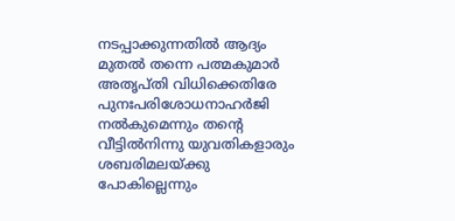നടപ്പാക്കുന്നതിൽ ആദ്യം മുതൽ തന്നെ പത്മകുമാർ അതൃപ്തി വിധിക്കെതിരേ പുനഃപരിശോധനാഹർജി നൽകുമെന്നും തന്റെ വീട്ടിൽനിന്നു യുവതികളാരും ശബരിമലയ്ക്കു പോകില്ലെന്നും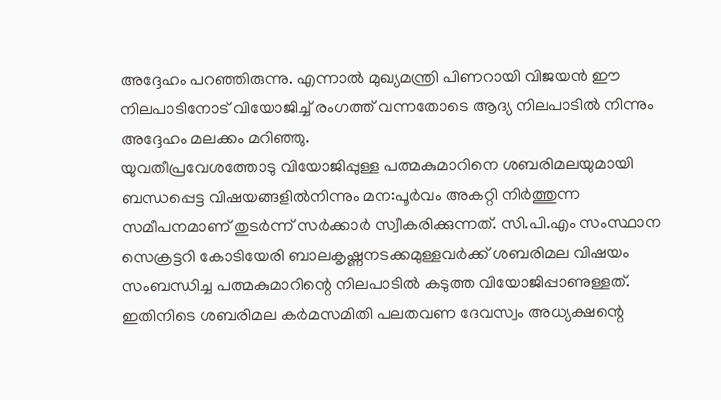അദ്ദേഹം പറഞ്ഞിരുന്നു. എന്നാൽ മുഖ്യമന്ത്രി പിണറായി വിജയൻ ഈ നിലപാടിനോട് വിയോജിച്ച് രംഗത്ത് വന്നതോടെ ആദ്യ നിലപാടിൽ നിന്നും അദ്ദേഹം മലക്കം മറിഞ്ഞു.
യുവതീപ്രവേശത്തോടു വിയോജിപ്പുള്ള പത്മകുമാറിനെ ശബരിമലയുമായി ബന്ധപ്പെട്ട വിഷയങ്ങളിൽനിന്നും മന:പൂർവം അകറ്റി നിർത്തുന്ന സമീപനമാണ് തുടർന്ന് സർക്കാർ സ്വീകരിക്കുന്നത്. സി.പി.എം സംസ്ഥാന സെക്രട്ടറി കോടിയേരി ബാലകൃഷ്ണനടക്കമുള്ളവർക്ക് ശബരിമല വിഷയം സംബന്ധിച്ച പത്മകുമാറിന്റെ നിലപാടിൽ കടുത്ത വിയോജിപ്പാണുള്ളത്. ഇതിനിടെ ശബരിമല കർമസമിതി പലതവണ ദേവസ്വം അധ്യക്ഷന്റെ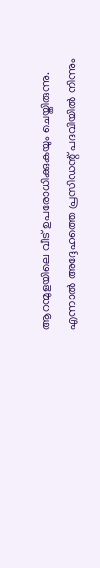ആറന്മുളയിലെ വീട് ഉപരോധിക്കുകയും ചെയ്തിരുന്നു. എന്നാൽ അദ്ദേഹത്തെ പ്രസിഡന്റ് പദവിയിൽ നിന്നും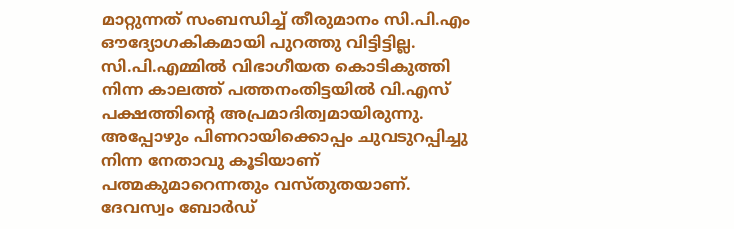മാറ്റുന്നത് സംബന്ധിച്ച് തീരുമാനം സി.പി.എം ഔദ്യോഗകികമായി പുറത്തു വിട്ടിട്ടില്ല. സി.പി.എമ്മിൽ വിഭാഗീയത കൊടികുത്തി നിന്ന കാലത്ത് പത്തനംതിട്ടയിൽ വി.എസ് പക്ഷത്തിന്റെ അപ്രമാദിത്വമായിരുന്നു. അപ്പോഴും പിണറായിക്കൊപ്പം ചുവടുറപ്പിച്ചു നിന്ന നേതാവു കൂടിയാണ് പത്മകുമാറെന്നതും വസ്തുതയാണ്. ദേവസ്വം ബോർഡ്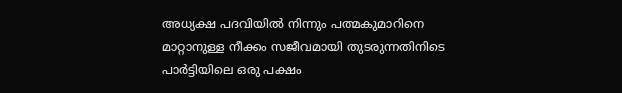അധ്യക്ഷ പദവിയിൽ നിന്നും പത്മകുമാറിനെ മാറ്റാനുള്ള നീക്കം സജീവമായി തുടരുന്നതിനിടെ പാർട്ടിയിലെ ഒരു പക്ഷം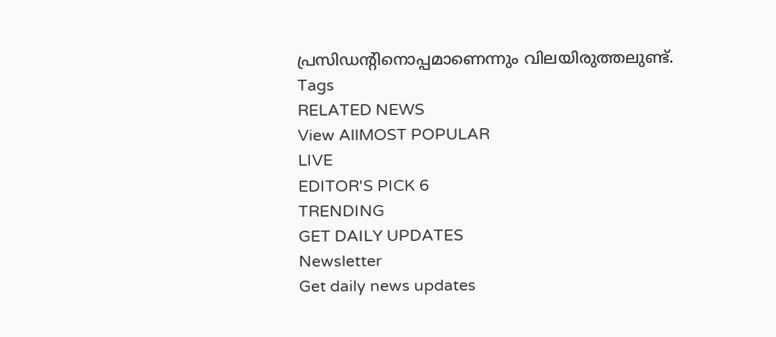പ്രസിഡന്റിനൊപ്പമാണെന്നും വിലയിരുത്തലുണ്ട്.
Tags
RELATED NEWS
View AllMOST POPULAR
LIVE
EDITOR'S PICK 6
TRENDING
GET DAILY UPDATES
Newsletter
Get daily news updates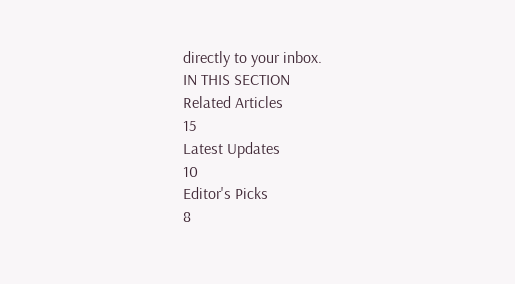directly to your inbox.
IN THIS SECTION
Related Articles
15
Latest Updates
10
Editor's Picks
8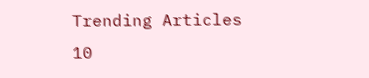Trending Articles
10